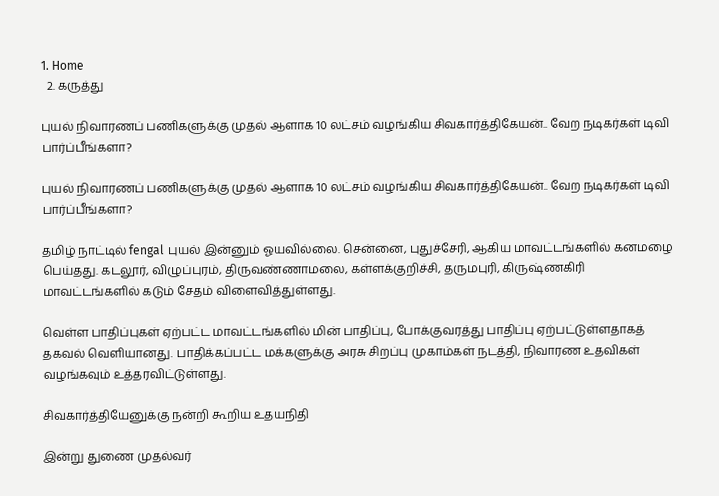1. Home
  2. கருத்து

புயல் நிவாரணப் பணிகளுக்கு முதல் ஆளாக 10 லட்சம் வழங்கிய சிவகார்த்திகேயன்.. வேற நடிகர்கள் டிவி பார்ப்பீங்களா?

புயல் நிவாரணப் பணிகளுக்கு முதல் ஆளாக 10 லட்சம் வழங்கிய சிவகார்த்திகேயன்.. வேற நடிகர்கள் டிவி பார்ப்பீங்களா?

தமிழ் நாட்டில் fengal புயல் இன்னும் ஓயவில்லை. சென்னை, புதுச்சேரி, ஆகிய மாவட்டங்களில் கனமழை பெய்தது. கடலூர், விழுப்புரம், திருவண்ணாமலை, கள்ளக்குறிச்சி, தருமபுரி, கிருஷ்ணகிரி மாவட்டங்களில் கடும் சேதம் விளைவித்துள்ளது.

வெள்ள பாதிப்புகள் ஏற்பட்ட மாவட்டங்களில் மின் பாதிப்பு, போக்குவரத்து பாதிப்பு ஏற்பட்டுள்ளதாகத் தகவல் வெளியானது. பாதிக்கப்பட்ட மக்களுக்கு அரசு சிறப்பு முகாம்கள் நடத்தி, நிவாரண உதவிகள் வழங்கவும் உத்தரவிட்டுள்ளது.

சிவகார்த்தியேனுக்கு நன்றி கூறிய உதயநிதி

இன்று துணை முதல்வர்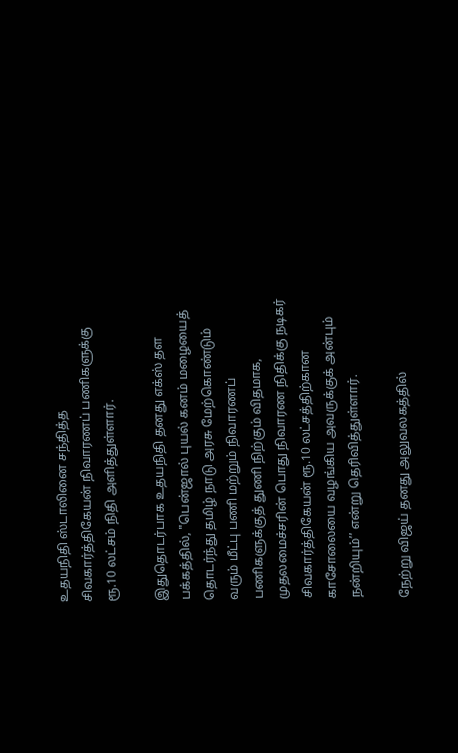உதயநிதி ஸ்டாலினை சந்தித்த சிவகார்த்திகேயன் நிவாரணப் பணிகளுக்கு ரூ.10 லட்சம் நிதி அளித்துள்ளார்.

இதுதொடர்பாக உதயநிதி தனது எக்ஸ் தள பக்கத்தில், "பென்ஜால் புயல் கனம் மழையைத் தொடர்ந்து தமிழ் நாடு அரசு மேற்கொண்டும் வரும் மீட்பு பணி மற்றும் நிவாரணப் பணிகளுக்குத் துணி நிற்கும் விதமாக, முதலமைச்சரின் பொது நிவாரண நிதிக்கு நடிகர் சிவகார்த்திகேயன் ரூ.10 லட்சத்திற்கான காசோலையை வழங்கிய அவருக்குக் அன்பும் நன்றியும்’’ என்று தெரிவித்துள்ளார்.

நேற்று விஜய் தனது அலுவலகத்தில்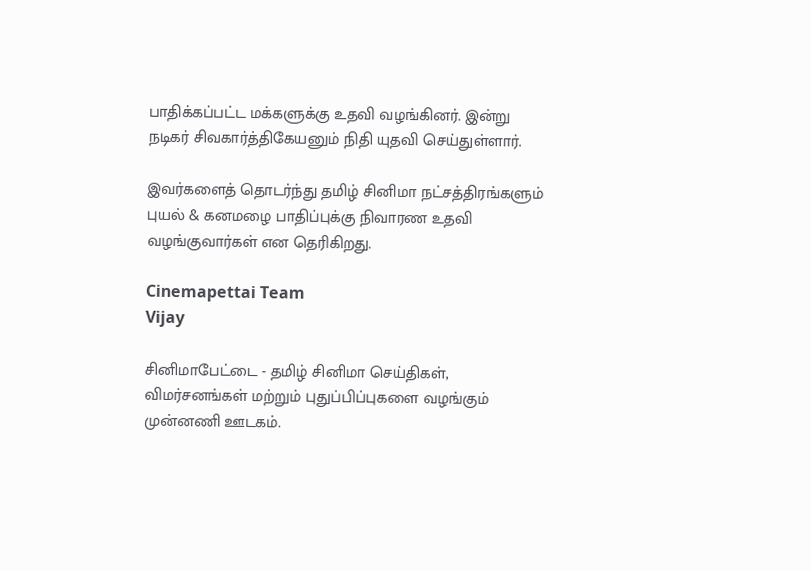பாதிக்கப்பட்ட மக்களுக்கு உதவி வழங்கினர். இன்று நடிகர் சிவகார்த்திகேயனும் நிதி யுதவி செய்துள்ளார்.

இவர்களைத் தொடர்ந்து தமிழ் சினிமா நட்சத்திரங்களும் புயல் & கனமழை பாதிப்புக்கு நிவாரண உதவி வழங்குவார்கள் என தெரிகிறது.

Cinemapettai Team
Vijay

சினிமாபேட்டை - தமிழ் சினிமா செய்திகள், விமர்சனங்கள் மற்றும் புதுப்பிப்புகளை வழங்கும் முன்னணி ஊடகம்.